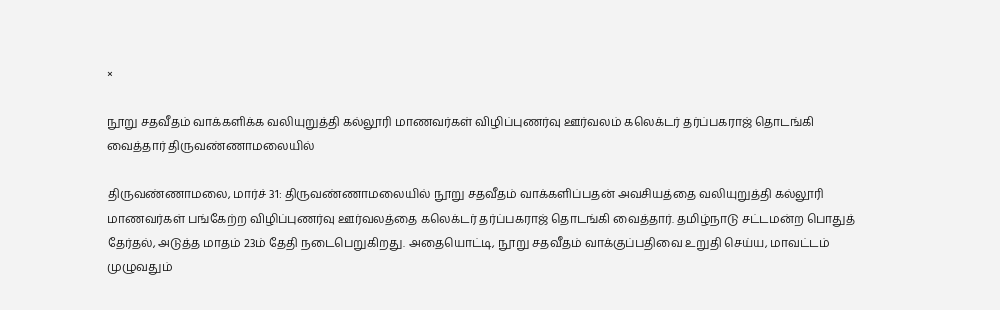×

நூறு சதவீதம் வாக்களிக்க வலியுறுத்தி கல்லூரி மாணவர்கள் விழிப்புணர்வு ஊர்வலம் கலெக்டர் தர்ப்பகராஜ் தொடங்கி வைத்தார் திருவண்ணாமலையில்

திருவண்ணாமலை, மார்ச் 31: திருவண்ணாமலையில் நூறு சதவீதம் வாக்களிப்பதன் அவசியத்தை வலியுறுத்தி கல்லூரி மாணவர்கள் பங்கேற்ற விழிப்புணர்வு ஊர்வலத்தை கலெக்டர் தர்ப்பகராஜ் தொடங்கி வைத்தார். தமிழ்நாடு சட்டமன்ற பொதுத் தேர்தல், அடுத்த மாதம் 23ம் தேதி நடைபெறுகிறது. அதையொட்டி, நூறு சதவீதம் வாக்குப்பதிவை உறுதி செய்ய, மாவட்டம் முழுவதும்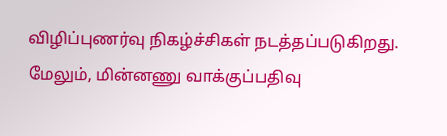விழிப்புணர்வு நிகழ்ச்சிகள் நடத்தப்படுகிறது. மேலும், மின்னணு வாக்குப்பதிவு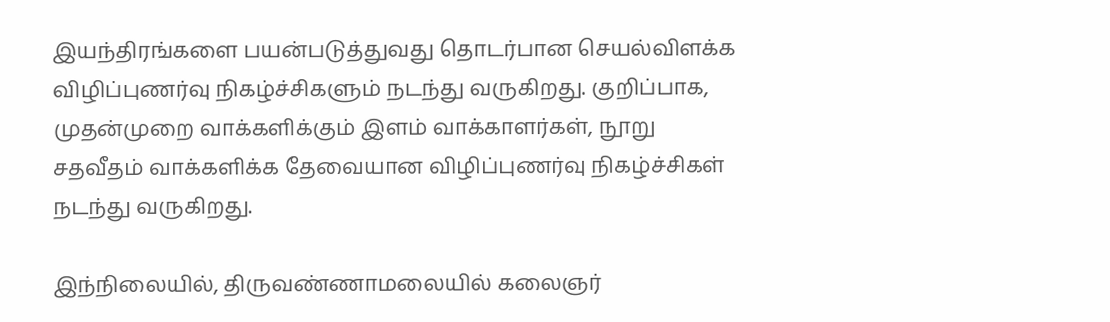இயந்திரங்களை பயன்படுத்துவது தொடர்பான செயல்விளக்க விழிப்புணர்வு நிகழ்ச்சிகளும் நடந்து வருகிறது. குறிப்பாக, முதன்முறை வாக்களிக்கும் இளம் வாக்காளர்கள், நூறு சதவீதம் வாக்களிக்க தேவையான விழிப்புணர்வு நிகழ்ச்சிகள் நடந்து வருகிறது.

இந்நிலையில், திருவண்ணாமலையில் கலைஞர்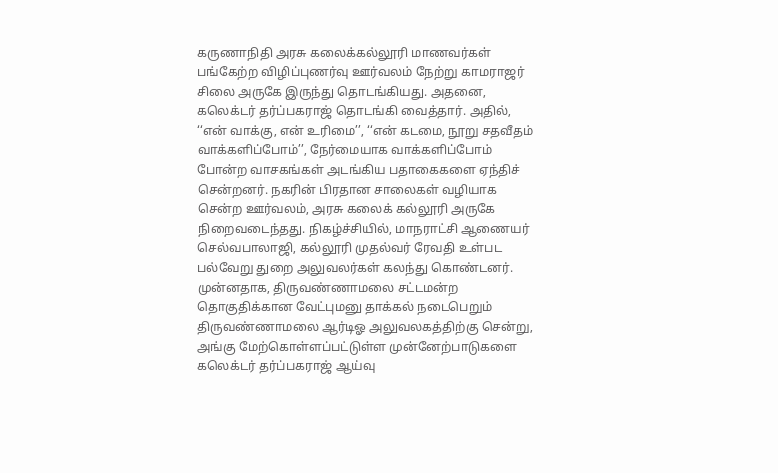கருணாநிதி அரசு கலைக்கல்லூரி மாணவர்கள் பங்கேற்ற விழிப்புணர்வு ஊர்வலம் நேற்று காமராஜர் சிலை அருகே இருந்து தொடங்கியது. அதனை, கலெக்டர் தர்ப்பகராஜ் தொடங்கி வைத்தார். அதில், ‘‘என் வாக்கு, என் உரிமை’’, ‘‘என் கடமை, நூறு சதவீதம் வாக்களிப்போம்’’, நேர்மையாக வாக்களிப்போம் போன்ற வாசகங்கள் அடங்கிய பதாகைகளை ஏந்திச் சென்றனர். நகரின் பிரதான சாலைகள் வழியாக சென்ற ஊர்வலம், அரசு கலைக் கல்லூரி அருகே நிறைவடைந்தது. நிகழ்ச்சியில், மாநராட்சி ஆணையர் செல்வபாலாஜி, கல்லூரி முதல்வர் ரேவதி உள்பட பல்வேறு துறை அலுவலர்கள் கலந்து கொண்டனர். முன்னதாக, திருவண்ணாமலை சட்டமன்ற தொகுதிக்கான வேட்புமனு தாக்கல் நடைபெறும் திருவண்ணாமலை ஆர்டிஓ அலுவலகத்திற்கு சென்று, அங்கு மேற்கொள்ளப்பட்டுள்ள முன்னேற்பாடுகளை கலெக்டர் தர்ப்பகராஜ் ஆய்வு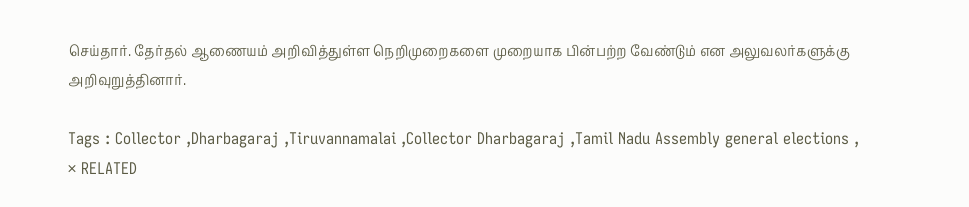செய்தார். தேர்தல் ஆணையம் அறிவித்துள்ள நெறிமுறைகளை முறையாக பின்பற்ற வேண்டும் என அலுவலர்களுக்கு அறிவுறுத்தினார்.

Tags : Collector ,Dharbagaraj ,Tiruvannamalai ,Collector Dharbagaraj ,Tamil Nadu Assembly general elections ,
× RELATED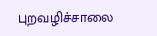புறவழிச்சாலை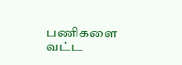பணிகளை வட்ட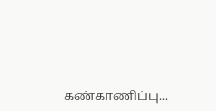கண்காணிப்பு...